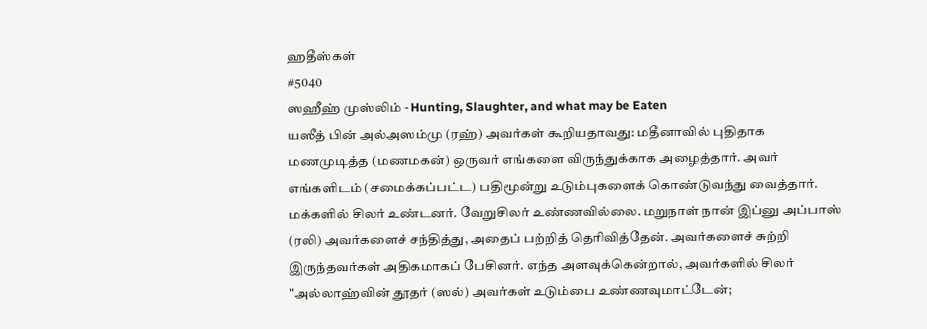ஹதீஸ்கள்
#5040
ஸஹீஹ் முஸ்லிம் - Hunting, Slaughter, and what may be Eaten
யஸீத் பின் அல்அஸம்மு (ரஹ்) அவர்கள் கூறியதாவது: மதீனாவில் புதிதாக மணமுடித்த (மணமகன்) ஒருவர் எங்களை விருந்துக்காக அழைத்தார். அவர் எங்களிடம் (சமைக்கப்பட்ட) பதிமூன்று உடும்புகளைக் கொண்டுவந்து வைத்தார். மக்களில் சிலர் உண்டனர். வேறுசிலர் உண்ணவில்லை. மறுநாள் நான் இப்னு அப்பாஸ் (ரலி) அவர்களைச் சந்தித்து, அதைப் பற்றித் தெரிவித்தேன். அவர்களைச் சுற்றி இருந்தவர்கள் அதிகமாகப் பேசினர். எந்த அளவுக்கென்றால், அவர்களில் சிலர் "அல்லாஹ்வின் தூதர் (ஸல்) அவர்கள் உடும்பை உண்ணவுமாட்டேன்;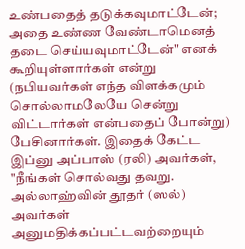உண்பதைத் தடுக்கவுமாட்டேன்; அதை உண்ண வேண்டாமெனத் தடை செய்யவுமாட்டேன்" எனக் கூறியுள்ளார்கள் என்று (நபியவர்கள் எந்த விளக்கமும் சொல்லாமலேயே சென்று விட்டார்கள் என்பதைப் போன்று) பேசினார்கள். இதைக் கேட்ட இப்னு அப்பாஸ் (ரலி) அவர்கள், "நீங்கள் சொல்வது தவறு. அல்லாஹ்வின் தூதர் (ஸல்) அவர்கள் அனுமதிக்கப்பட்டவற்றையும்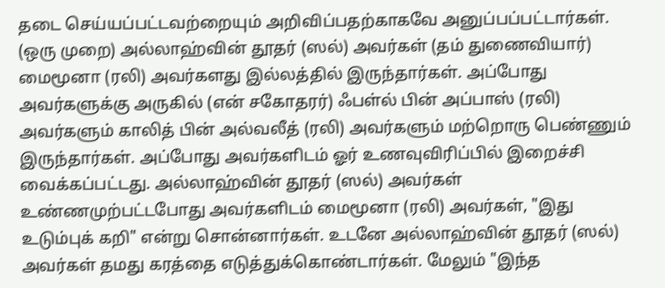தடை செய்யப்பட்டவற்றையும் அறிவிப்பதற்காகவே அனுப்பப்பட்டார்கள். (ஒரு முறை) அல்லாஹ்வின் தூதர் (ஸல்) அவர்கள் (தம் துணைவியார்) மைமூனா (ரலி) அவர்களது இல்லத்தில் இருந்தார்கள். அப்போது அவர்களுக்கு அருகில் (என் சகோதரர்) ஃபள்ல் பின் அப்பாஸ் (ரலி) அவர்களும் காலித் பின் அல்வலீத் (ரலி) அவர்களும் மற்றொரு பெண்ணும் இருந்தார்கள். அப்போது அவர்களிடம் ஓர் உணவுவிரிப்பில் இறைச்சி வைக்கப்பட்டது. அல்லாஹ்வின் தூதர் (ஸல்) அவர்கள் உண்ணமுற்பட்டபோது அவர்களிடம் மைமூனா (ரலி) அவர்கள், "இது உடும்புக் கறி" என்று சொன்னார்கள். உடனே அல்லாஹ்வின் தூதர் (ஸல்) அவர்கள் தமது கரத்தை எடுத்துக்கொண்டார்கள். மேலும் "இந்த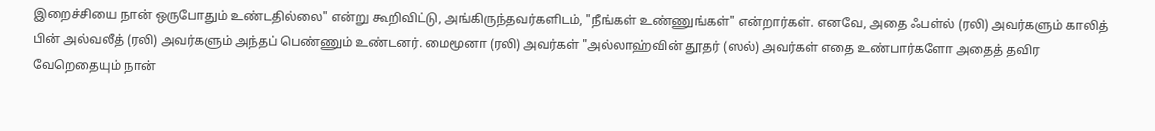இறைச்சியை நான் ஒருபோதும் உண்டதில்லை" என்று கூறிவிட்டு, அங்கிருந்தவர்களிடம், "நீங்கள் உண்ணுங்கள்" என்றார்கள். எனவே, அதை ஃபள்ல் (ரலி) அவர்களும் காலித் பின் அல்வலீத் (ரலி) அவர்களும் அந்தப் பெண்ணும் உண்டனர். மைமூனா (ரலி) அவர்கள் "அல்லாஹ்வின் தூதர் (ஸல்) அவர்கள் எதை உண்பார்களோ அதைத் தவிர வேறெதையும் நான்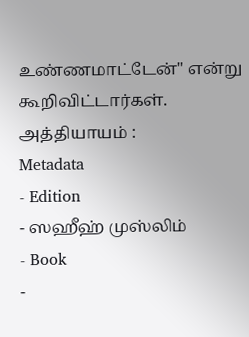உண்ணமாட்டேன்" என்று கூறிவிட்டார்கள். அத்தியாயம் :
Metadata
- Edition
- ஸஹீஹ் முஸ்லிம்
- Book
-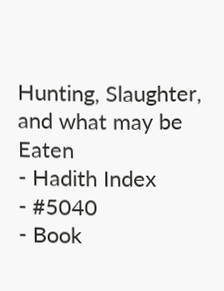Hunting, Slaughter, and what may be Eaten
- Hadith Index
- #5040
- Book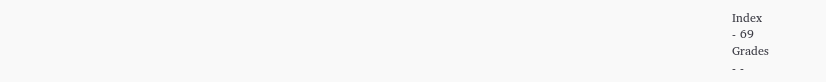Index
- 69
Grades
- -